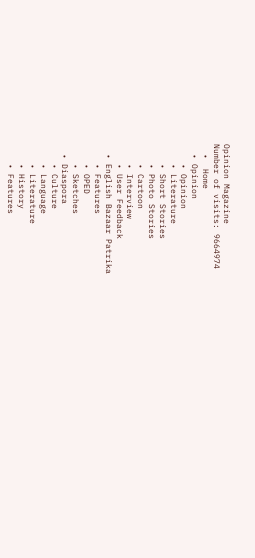Opinion Magazine
Number of visits: 9664974
  •  Home
  • Opinion
    • Opinion
    • Literature
    • Short Stories
    • Photo Stories
    • Cartoon
    • Interview
    • User Feedback
  • English Bazaar Patrika
    • Features
    • OPED
    • Sketches
  • Diaspora
    • Culture
    • Language
    • Literature
    • History
    • Features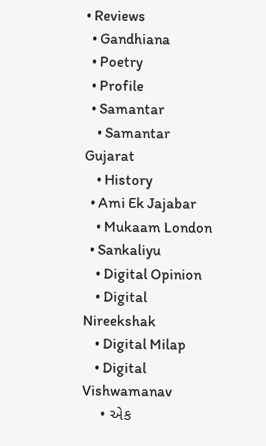• Reviews
  • Gandhiana
  • Poetry
  • Profile
  • Samantar
    • Samantar Gujarat
    • History
  • Ami Ek Jajabar
    • Mukaam London
  • Sankaliyu
    • Digital Opinion
    • Digital Nireekshak
    • Digital Milap
    • Digital Vishwamanav
    • એક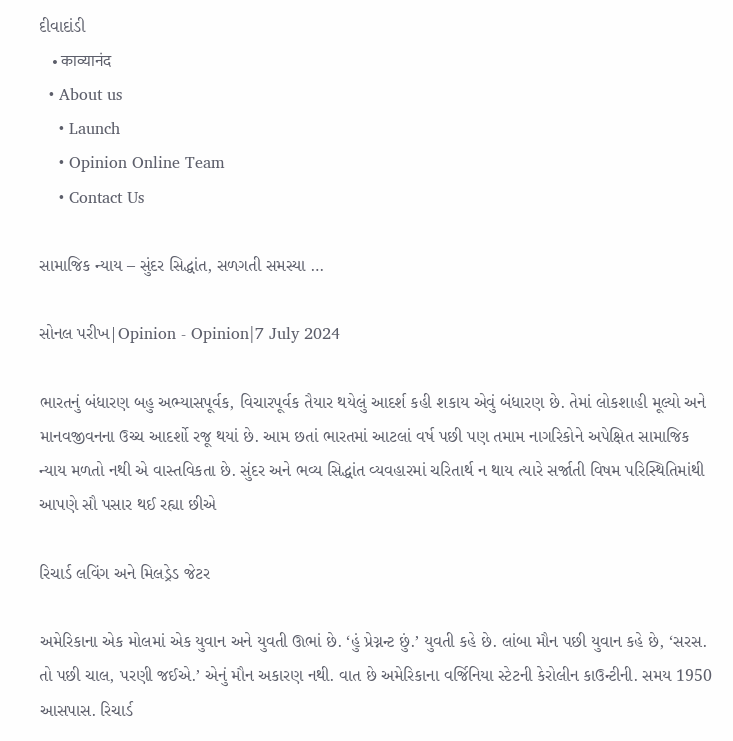દીવાદાંડી
    • काव्यानंद
  • About us
    • Launch
    • Opinion Online Team
    • Contact Us

સામાજિક ન્યાય – સુંદર સિદ્ધાંત, સળગતી સમસ્યા …

સોનલ પરીખ|Opinion - Opinion|7 July 2024

ભારતનું બંધારણ બહુ અભ્યાસપૂર્વક, વિચારપૂર્વક તૈયાર થયેલું આદર્શ કહી શકાય એવું બંધારણ છે. તેમાં લોકશાહી મૂલ્યો અને માનવજીવનના ઉચ્ચ આદર્શો રજૂ થયાં છે. આમ છતાં ભારતમાં આટલાં વર્ષ પછી પણ તમામ નાગરિકોને અપેક્ષિત સામાજિક ન્યાય મળતો નથી એ વાસ્તવિકતા છે. સુંદર અને ભવ્ય સિદ્ધાંત વ્યવહારમાં ચરિતાર્થ ન થાય ત્યારે સર્જાતી વિષમ પરિસ્થિતિમાંથી આપણે સૌ પસાર થઈ રહ્યા છીએ

રિચાર્ડ લવિંગ અને મિલડ્રેડ જેટર

અમેરિકાના એક મોલમાં એક યુવાન અને યુવતી ઊભાં છે. ‘હું પ્રેગ્નન્ટ છું.’ યુવતી કહે છે. લાંબા મૌન પછી યુવાન કહે છે, ‘સરસ. તો પછી ચાલ, પરણી જઈએ.’ એનું મૌન અકારણ નથી. વાત છે અમેરિકાના વર્જિનિયા સ્ટેટની કેરોલીન કાઉન્ટીની. સમય 1950 આસપાસ. રિચાર્ડ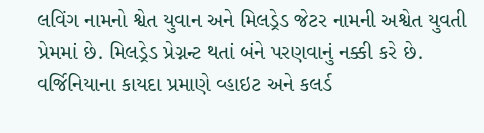લવિંગ નામનો શ્વેત યુવાન અને મિલડ્રેડ જેટર નામની અશ્વેત યુવતી પ્રેમમાં છે. મિલડ્રેડ પ્રેગ્નન્ટ થતાં બંને પરણવાનું નક્કી કરે છે. વર્જિનિયાના કાયદા પ્રમાણે વ્હાઇટ અને કલર્ડ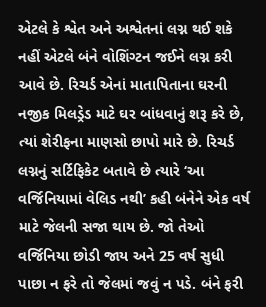એટલે કે શ્વેત અને અશ્વેતનાં લગ્ન થઈ શકે નહીં એટલે બંને વોશિંગ્ટન જઈને લગ્ન કરી આવે છે. રિચર્ડ એનાં માતાપિતાના ઘરની નજીક મિલડ્રેડ માટે ઘર બાંધવાનું શરૂ કરે છે, ત્યાં શેરીફના માણસો છાપો મારે છે. રિચર્ડ લગ્નનું સર્ટિફિકેટ બતાવે છે ત્યારે ‘આ વર્જિનિયામાં વેલિડ નથી’ કહી બંનેને એક વર્ષ માટે જેલની સજા થાય છે. જો તેઓ વર્જિનિયા છોડી જાય અને 25 વર્ષ સુધી પાછા ન ફરે તો જેલમાં જવું ન પડે. બંને ફરી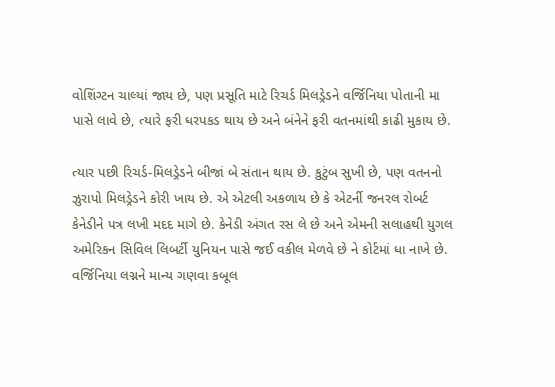વોશિંગ્ટન ચાલ્યાં જાય છે, પણ પ્રસૂતિ માટે રિચર્ડ મિલડ્રેડને વર્જિનિયા પોતાની મા પાસે લાવે છે, ત્યારે ફરી ધરપકડ થાય છે અને બંનેને ફરી વતનમાંથી કાઢી મુકાય છે.

ત્યાર પછી રિચર્ડ-મિલડ્રેડને બીજાં બે સંતાન થાય છે. કુટુંબ સુખી છે, પણ વતનનો ઝુરાપો મિલડ્રેડને કોરી ખાય છે. એ એટલી અકળાય છે કે એટર્ની જનરલ રોબર્ટ કેનેડીને પત્ર લખી મદદ માગે છે. કેનેડી અંગત રસ લે છે અને એમની સલાહથી યુગલ અમેરિકન સિવિલ લિબર્ટી યુનિયન પાસે જઈ વકીલ મેળવે છે ને કોર્ટમાં ધા નાખે છે. વર્જિનિયા લગ્નને માન્ય ગણવા કબૂલ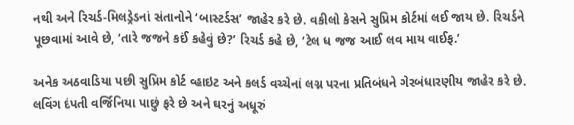નથી અને રિચર્ડ-મિલડ્રેડનાં સંતાનોને ‘બાસ્ટર્ડસ’ જાહેર કરે છે. વકીલો કેસને સુપ્રિમ કોર્ટમાં લઈ જાય છે. રિચર્ડને પૂછવામાં આવે છે, ‘તારે જજને કઈં કહેવું છે?’ રિચર્ડ કહે છે, ‘ટેલ ધ જજ આઈ લવ માય વાઈફ.’

અનેક અઠવાડિયા પછી સુપ્રિમ કોર્ટ વ્હાઇટ અને કલર્ડ વચ્ચેનાં લગ્ન પરના પ્રતિબંધને ગેરબંધારણીય જાહેર કરે છે. લવિંગ દંપતી વર્જિનિયા પાછું ફરે છે અને ઘરનું અધૂરું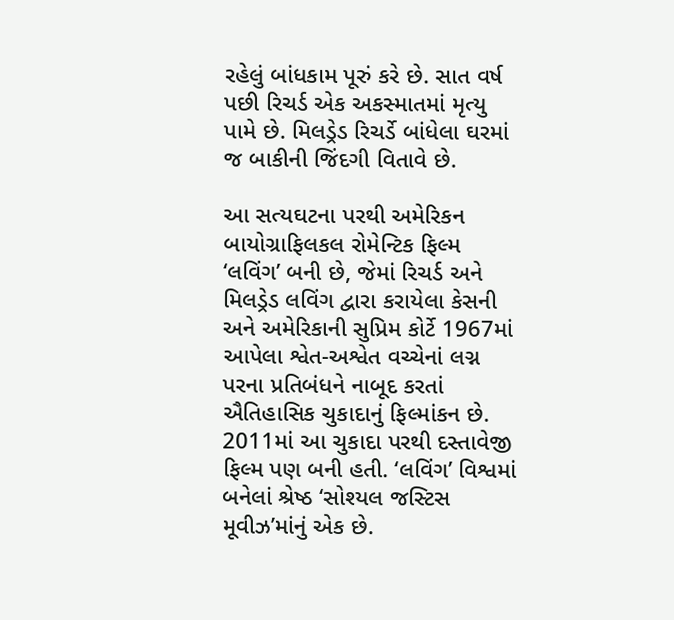રહેલું બાંધકામ પૂરું કરે છે. સાત વર્ષ પછી રિચર્ડ એક અકસ્માતમાં મૃત્યુ પામે છે. મિલડ્રેડ રિચર્ડે બાંધેલા ઘરમાં જ બાકીની જિંદગી વિતાવે છે.

આ સત્યઘટના પરથી અમેરિકન બાયોગ્રાફિલકલ રોમેન્ટિક ફિલ્મ ‘લવિંગ’ બની છે, જેમાં રિચર્ડ અને મિલડ્રેડ લવિંગ દ્વારા કરાયેલા કેસની અને અમેરિકાની સુપ્રિમ કોર્ટે 1967માં આપેલા શ્વેત-અશ્વેત વચ્ચેનાં લગ્ન પરના પ્રતિબંધને નાબૂદ કરતાં ઐતિહાસિક ચુકાદાનું ફિલ્માંકન છે. 2011માં આ ચુકાદા પરથી દસ્તાવેજી ફિલ્મ પણ બની હતી. ‘લવિંગ’ વિશ્વમાં બનેલાં શ્રેષ્ઠ ‘સોશ્યલ જસ્ટિસ મૂવીઝ’માંનું એક છે.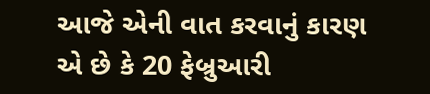આજે એની વાત કરવાનું કારણ એ છે કે 20 ફેબ્રુઆરી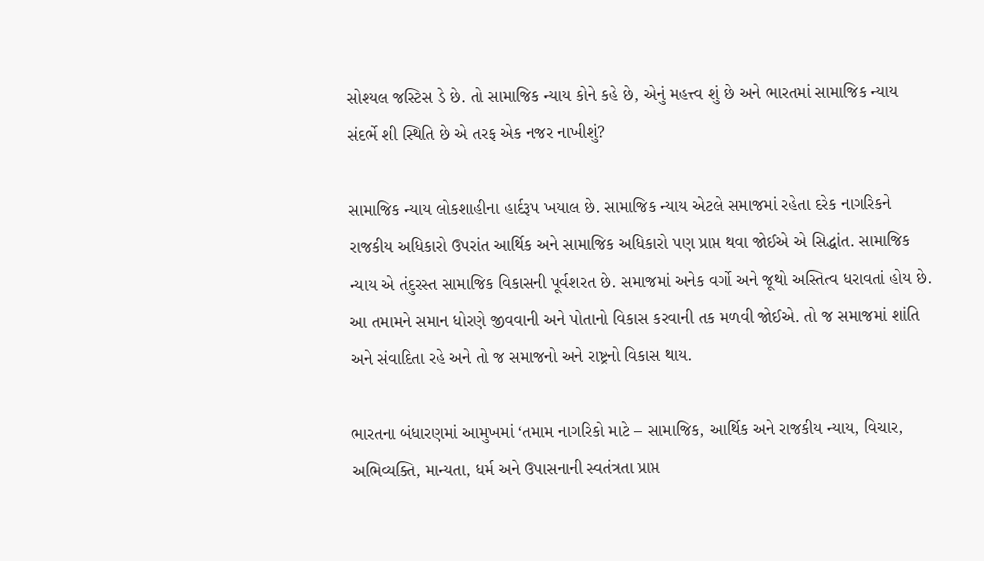સોશ્યલ જસ્ટિસ ડે છે. તો સામાજિક ન્યાય કોને કહે છે, એનું મહત્ત્વ શું છે અને ભારતમાં સામાજિક ન્યાય સંદર્ભે શી સ્થિતિ છે એ તરફ એક નજર નાખીશું?

સામાજિક ન્યાય લોકશાહીના હાર્દરૂપ ખયાલ છે. સામાજિક ન્યાય એટલે સમાજમાં રહેતા દરેક નાગરિકને રાજકીય અધિકારો ઉપરાંત આર્થિક અને સામાજિક અધિકારો પણ પ્રાપ્ત થવા જોઈએ એ સિદ્ધાંત. સામાજિક ન્યાય એ તંદુરસ્ત સામાજિક વિકાસની પૂર્વશરત છે. સમાજમાં અનેક વર્ગો અને જૂથો અસ્તિત્વ ધરાવતાં હોય છે. આ તમામને સમાન ધોરણે જીવવાની અને પોતાનો વિકાસ કરવાની તક મળવી જોઈએ. તો જ સમાજમાં શાંતિ અને સંવાદિતા રહે અને તો જ સમાજનો અને રાષ્ટ્રનો વિકાસ થાય.

ભારતના બંધારણમાં આમુખમાં ‘તમામ નાગરિકો માટે – સામાજિક, આર્થિક અને રાજકીય ન્યાય, વિચાર, અભિવ્યક્તિ, માન્યતા, ધર્મ અને ઉપાસનાની સ્વતંત્રતા પ્રાપ્ત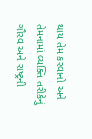થાય તેમ કરવાનો અને તેમનામાં વ્યક્તિ તરીકેનું ગૌરવ અને રાષ્ટ્રની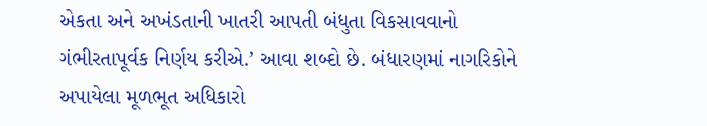એકતા અને અખંડતાની ખાતરી આપતી બંધુતા વિકસાવવાનો ગંભીરતાપૂર્વક નિર્ણય કરીએ.’ આવા શબ્દો છે. બંધારણમાં નાગરિકોને અપાયેલા મૂળભૂત અધિકારો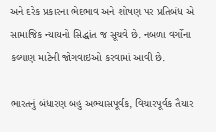અને દરેક પ્રકારના ભેદભાવ અને શોષણ પર પ્રતિબંધ એ સામાજિક ન્યાયનો સિદ્ધાંત જ સૂચવે છે. નબળા વર્ગોના કલ્યાણ માટેની જોગવાઇઓ કરવામાં આવી છે.

ભારતનું બંધારણ બહુ અભ્યાસપૂર્વક, વિચારપૂર્વક તૈયાર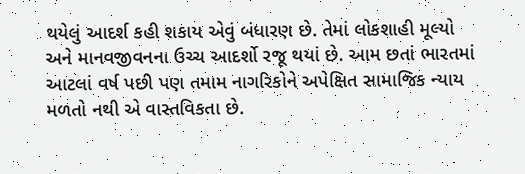થયેલું આદર્શ કહી શકાય એવું બંધારણ છે. તેમાં લોકશાહી મૂલ્યો અને માનવજીવનના ઉચ્ચ આદર્શો રજૂ થયાં છે. આમ છતાં ભારતમાં આટલાં વર્ષ પછી પણ તમામ નાગરિકોને અપેક્ષિત સામાજિક ન્યાય મળતો નથી એ વાસ્તવિકતા છે.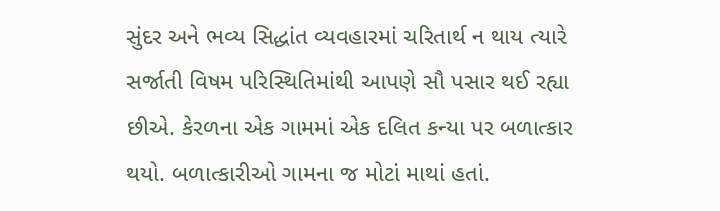સુંદર અને ભવ્ય સિદ્ધાંત વ્યવહારમાં ચરિતાર્થ ન થાય ત્યારે સર્જાતી વિષમ પરિસ્થિતિમાંથી આપણે સૌ પસાર થઈ રહ્યા છીએ. કેરળના એક ગામમાં એક દલિત કન્યા પર બળાત્કાર થયો. બળાત્કારીઓ ગામના જ મોટાં માથાં હતાં.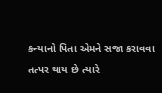કન્યાનો પિતા એમને સજા કરાવવા તત્પર થાય છે ત્યારે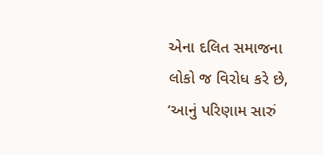એના દલિત સમાજના લોકો જ વિરોધ કરે છે, ‘આનું પરિણામ સારું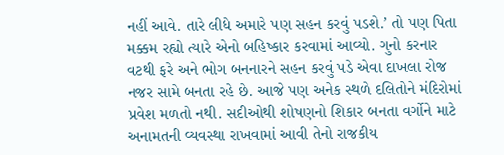નહીં આવે. તારે લીધે અમારે પણ સહન કરવું પડશે.’ તો પણ પિતા મક્કમ રહ્યો ત્યારે એનો બહિષ્કાર કરવામાં આવ્યો. ગુનો કરનાર વટથી ફરે અને ભોગ બનનારને સહન કરવું પડે એવા દાખલા રોજ નજર સામે બનતા રહે છે. આજે પણ અનેક સ્થળે દલિતોને મંદિરોમાં પ્રવેશ મળતો નથી. સદીઓથી શોષણનો શિકાર બનતા વર્ગોને માટે અનામતની વ્યવસ્થા રાખવામાં આવી તેનો રાજકીય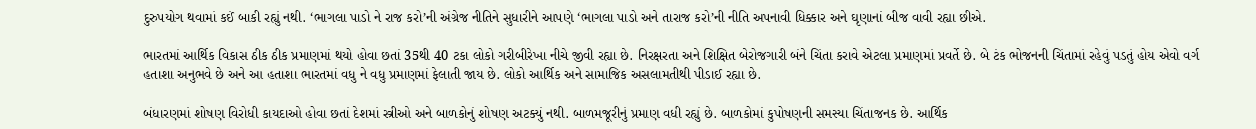દુરુપયોગ થવામાં કઈં બાકી રહ્યું નથી. ‘ભાગલા પાડો ને રાજ કરો’ની અંગ્રેજ નીતિને સુધારીને આપણે ‘ભાગલા પાડો અને તારાજ કરો’ની નીતિ અપનાવી ધિક્કાર અને ઘૃણાનાં બીજ વાવી રહ્યા છીએ.

ભારતમાં આર્થિક વિકાસ ઠીક ઠીક પ્રમાણમાં થયો હોવા છતાં 35થી 40 ટકા લોકો ગરીબીરેખા નીચે જીવી રહ્યા છે. નિરક્ષરતા અને શિક્ષિત બેરોજગારી બંને ચિંતા કરાવે એટલા પ્રમાણમાં પ્રવર્તે છે. બે ટંક ભોજનની ચિંતામાં રહેવું પડતું હોય એવો વર્ગ હતાશા અનુભવે છે અને આ હતાશા ભારતમાં વધુ ને વધુ પ્રમાણમાં ફેલાતી જાય છે. લોકો આર્થિક અને સામાજિક અસલામતીથી પીડાઈ રહ્યા છે.

બંધારણમાં શોષણ વિરોધી કાયદાઓ હોવા છતાં દેશમાં સ્ત્રીઓ અને બાળકોનું શોષણ અટક્યું નથી. બાળમજૂરીનું પ્રમાણ વધી રહ્યું છે. બાળકોમાં કુપોષણની સમસ્યા ચિંતાજનક છે. આર્થિક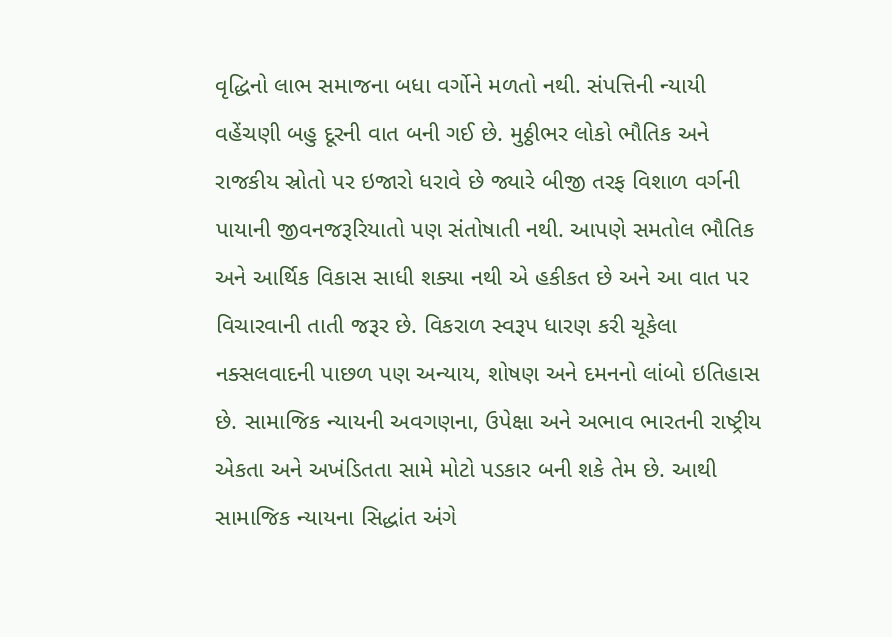વૃદ્ધિનો લાભ સમાજના બધા વર્ગોને મળતો નથી. સંપત્તિની ન્યાયી વહેંચણી બહુ દૂરની વાત બની ગઈ છે. મુઠ્ઠીભર લોકો ભૌતિક અને રાજકીય સ્રોતો પર ઇજારો ધરાવે છે જ્યારે બીજી તરફ વિશાળ વર્ગની પાયાની જીવનજરૂરિયાતો પણ સંતોષાતી નથી. આપણે સમતોલ ભૌતિક અને આર્થિક વિકાસ સાધી શક્યા નથી એ હકીકત છે અને આ વાત પર વિચારવાની તાતી જરૂર છે. વિકરાળ સ્વરૂપ ધારણ કરી ચૂકેલા નક્સલવાદની પાછળ પણ અન્યાય, શોષણ અને દમનનો લાંબો ઇતિહાસ છે. સામાજિક ન્યાયની અવગણના, ઉપેક્ષા અને અભાવ ભારતની રાષ્ટ્રીય એકતા અને અખંડિતતા સામે મોટો પડકાર બની શકે તેમ છે. આથી સામાજિક ન્યાયના સિદ્ધાંત અંગે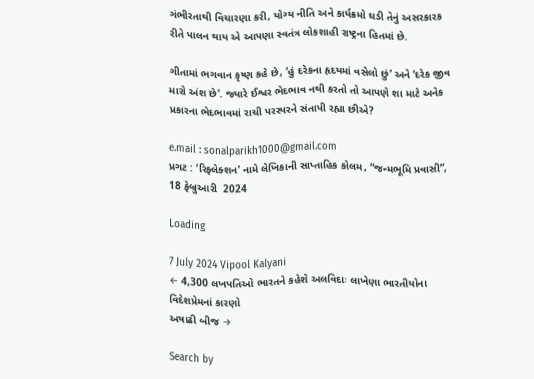ગંભીરતાથી વિચારણા કરી, યોગ્ય નીતિ અને કાર્યક્રમો ઘડી તેનું અસરકારક રીતે પાલન થાય એ આપણા સ્વતંત્ર લોકશાહી રાષ્ટ્રના હિતમાં છે.

ગીતામાં ભગવાન કૃષ્ણ કહે છે, ‘હું દરેકના હૃદયમાં વસેલો છું’ અને ‘દરેક જીવ મારો અંશ છે’. જ્યારે ઈશ્વર ભેદભાવ નથી કરતો તો આપણે શા માટે અનેક પ્રકારના ભેદભાવમાં રાચી પરસ્પરને સંતાપી રહ્યા છીએ?

e.mail : sonalparikh1000@gmail.com
પ્રગટ : ‘રિફ્લેક્શન’ નામે લેખિકાની સાપ્તાહિક કોલમ, “જન્મભૂમિ પ્રવાસી”, 18 ફેબ્રુઆરી  2024

Loading

7 July 2024 Vipool Kalyani
← 4,300 લખપતિઓ ભારતને કહેશે અલવિદાઃ લાખેણા ભારતીયોના વિદેશપ્રેમનાં કારણો
અષાઢી બીજ →

Search by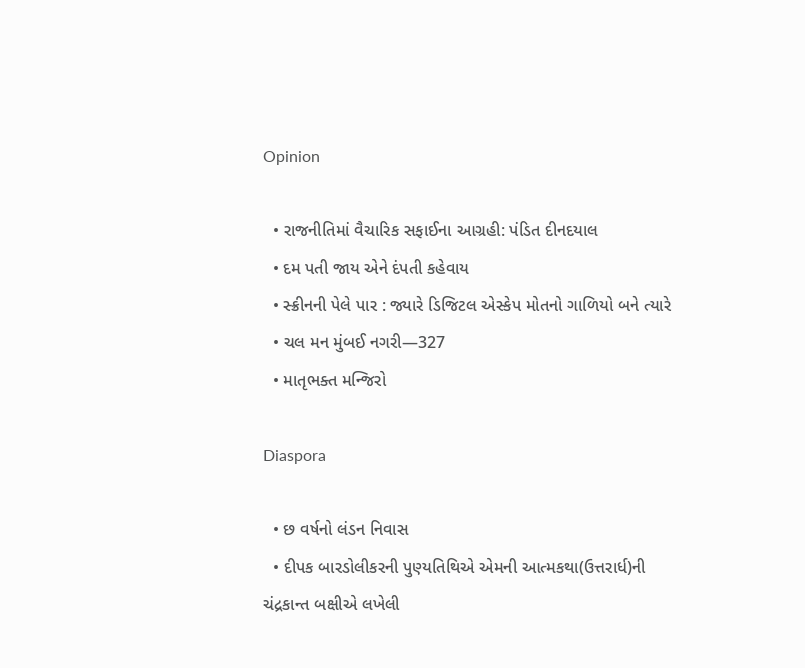Opinion

  • રાજનીતિમાં વૈચારિક સફાઈના આગ્રહી: પંડિત દીનદયાલ
  • દમ પતી જાય એને દંપતી કહેવાય
  • સ્ક્રીનની પેલે પાર : જ્યારે ડિજિટલ એસ્કેપ મોતનો ગાળિયો બને ત્યારે
  • ચલ મન મુંબઈ નગરી—327
  • માતૃભક્ત મન્જિરો

Diaspora

  • છ વર્ષનો લંડન નિવાસ
  • દીપક બારડોલીકરની પુણ્યતિથિએ એમની આત્મકથા(ઉત્તરાર્ધ)ની ચંદ્રકાન્ત બક્ષીએ લખેલી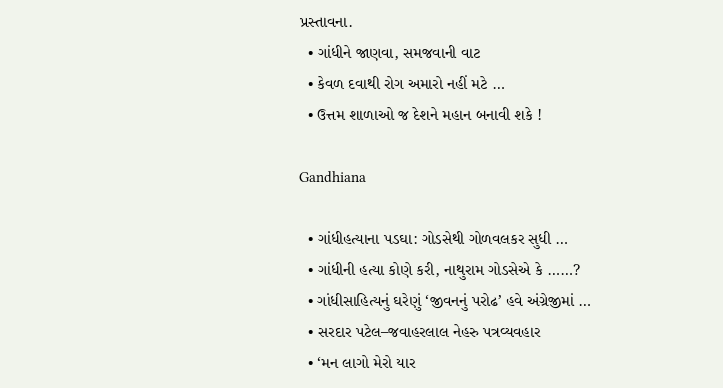પ્રસ્તાવના.
  • ગાંધીને જાણવા, સમજવાની વાટ
  • કેવળ દવાથી રોગ અમારો નહીં મટે …
  • ઉત્તમ શાળાઓ જ દેશને મહાન બનાવી શકે !

Gandhiana

  • ગાંધીહત્યાના પડઘા: ગોડસેથી ગોળવલકર સુધી …
  • ગાંધીની હત્યા કોણે કરી, નાથુરામ ગોડસેએ કે ……?
  • ગાંધીસાહિત્યનું ઘરેણું ‘જીવનનું પરોઢ’ હવે અંગ્રેજીમાં …
  • સરદાર પટેલ–જવાહરલાલ નેહરુ પત્રવ્યવહાર
  • ‘મન લાગો મેરો યાર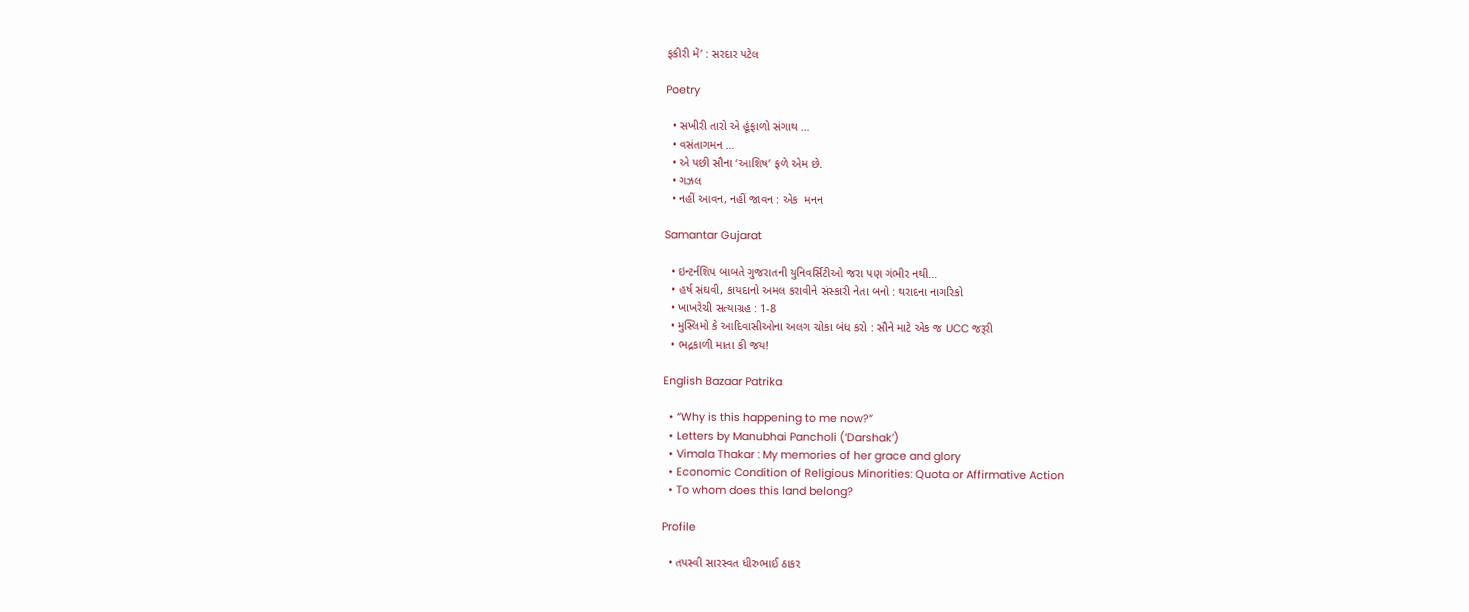ફકીરી મેં’ : સરદાર પટેલ

Poetry

  • સખીરી તારો એ હૂંફાળો સંગાથ …
  • વસંતાગમન …
  • એ પછી સૌના ‘આશિષ’ ફળે એમ છે.
  • ગઝલ
  • નહીં આવન, નહીં જાવન : એક  મનન

Samantar Gujarat

  • ઇન્ટર્નશિપ બાબતે ગુજરાતની યુનિવર્સિટીઓ જરા પણ ગંભીર નથી…
  • હર્ષ સંઘવી, કાયદાનો અમલ કરાવીને સંસ્કારી નેતા બનો : થરાદના નાગરિકો
  • ખાખરેચી સત્યાગ્રહ : 1-8
  • મુસ્લિમો કે આદિવાસીઓના અલગ ચોકા બંધ કરો : સૌને માટે એક જ UCC જરૂરી
  • ભદ્રકાળી માતા કી જય!

English Bazaar Patrika

  • “Why is this happening to me now?”
  • Letters by Manubhai Pancholi (‘Darshak’)
  • Vimala Thakar : My memories of her grace and glory
  • Economic Condition of Religious Minorities: Quota or Affirmative Action
  • To whom does this land belong?

Profile

  • તપસ્વી સારસ્વત ધીરુભાઈ ઠાકર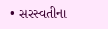• સરસ્વતીના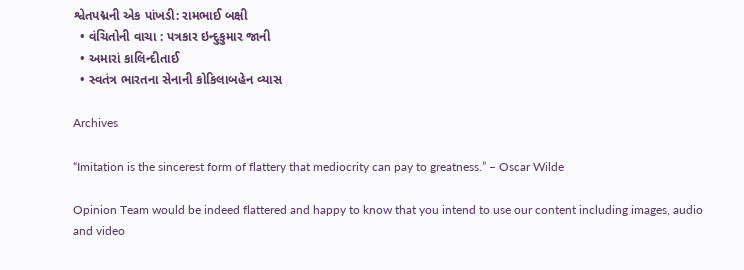શ્વેતપદ્મની એક પાંખડી: રામભાઈ બક્ષી
  • વંચિતોની વાચા : પત્રકાર ઇન્દુકુમાર જાની
  • અમારાં કાલિન્દીતાઈ
  • સ્વતંત્ર ભારતના સેનાની કોકિલાબહેન વ્યાસ

Archives

“Imitation is the sincerest form of flattery that mediocrity can pay to greatness.” – Oscar Wilde

Opinion Team would be indeed flattered and happy to know that you intend to use our content including images, audio and video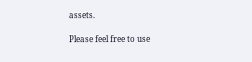assets.

Please feel free to use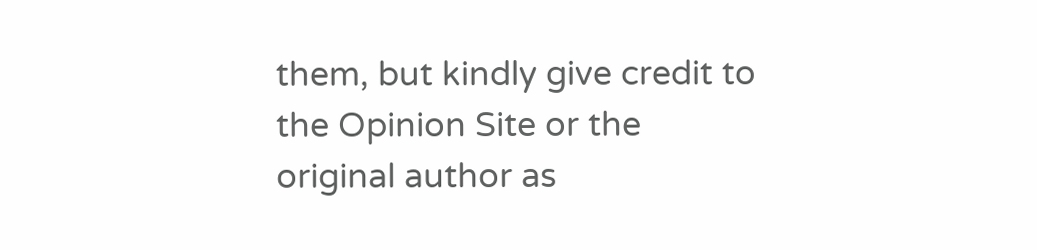them, but kindly give credit to the Opinion Site or the original author as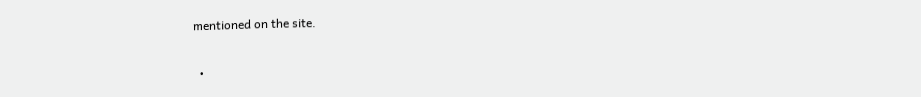mentioned on the site.

  •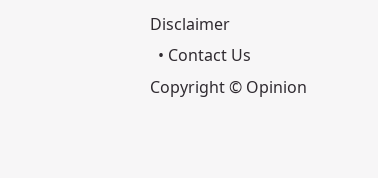Disclaimer
  • Contact Us
Copyright © Opinion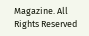Magazine. All Rights Reserved